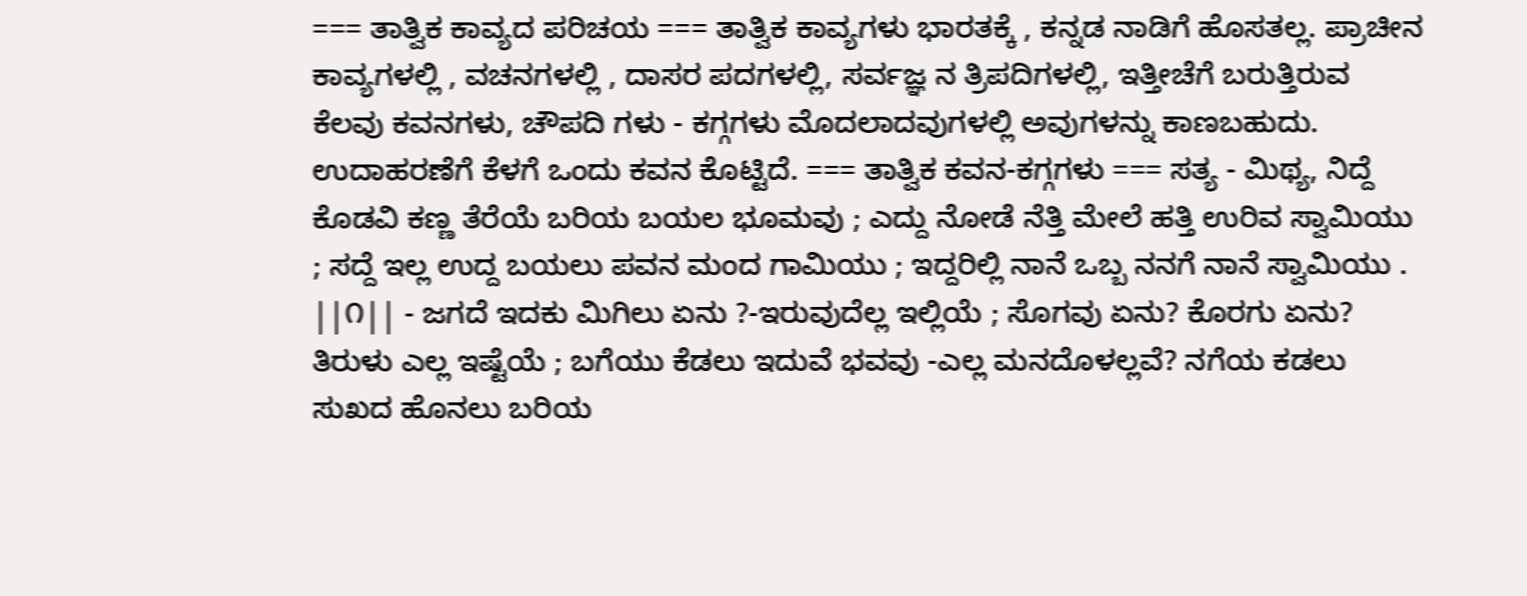=== ತಾತ್ವಿಕ ಕಾವ್ಯದ ಪರಿಚಯ === ತಾತ್ವಿಕ ಕಾವ್ಯಗಳು ಭಾರತಕ್ಕೆ , ಕನ್ನಡ ನಾಡಿಗೆ ಹೊಸತಲ್ಲ. ಪ್ರಾಚೀನ ಕಾವ್ಯಗಳಲ್ಲಿ , ವಚನಗಳಲ್ಲಿ , ದಾಸರ ಪದಗಳಲ್ಲಿ, ಸರ್ವಜ್ಞ ನ ತ್ರಿಪದಿಗಳಲ್ಲಿ, ಇತ್ತೀಚೆಗೆ ಬರುತ್ತಿರುವ ಕೆಲವು ಕವನಗಳು, ಚೌಪದಿ ಗಳು - ಕಗ್ಗಗಳು ಮೊದಲಾದವುಗಳಲ್ಲಿ ಅವುಗಳನ್ನು ಕಾಣಬಹುದು. ಉದಾಹರಣೆಗೆ ಕೆಳಗೆ ಒಂದು ಕವನ ಕೊಟ್ಟಿದೆ. === ತಾತ್ವಿಕ ಕವನ-ಕಗ್ಗಗಳು === ಸತ್ಯ - ಮಿಥ್ಯ, ನಿದ್ದೆ ಕೊಡವಿ ಕಣ್ಣ ತೆರೆಯೆ ಬರಿಯ ಬಯಲ ಭೂಮವು ; ಎದ್ದು ನೋಡೆ ನೆತ್ತಿ ಮೇಲೆ ಹತ್ತಿ ಉರಿವ ಸ್ವಾಮಿಯು ; ಸದ್ದೆ ಇಲ್ಲ ಉದ್ದ ಬಯಲು ಪವನ ಮಂದ ಗಾಮಿಯು ; ಇದ್ದರಿಲ್ಲಿ ನಾನೆ ಒಬ್ಬ ನನಗೆ ನಾನೆ ಸ್ವಾಮಿಯು . ||೧|| - ಜಗದೆ ಇದಕು ಮಿಗಿಲು ಏನು ?-ಇರುವುದೆಲ್ಲ ಇಲ್ಲಿಯೆ ; ಸೊಗವು ಏನು? ಕೊರಗು ಏನು? ತಿರುಳು ಎಲ್ಲ ಇಷ್ಟೆಯೆ ; ಬಗೆಯು ಕೆಡಲು ಇದುವೆ ಭವವು -ಎಲ್ಲ ಮನದೊಳಲ್ಲವೆ? ನಗೆಯ ಕಡಲು ಸುಖದ ಹೊನಲು ಬರಿಯ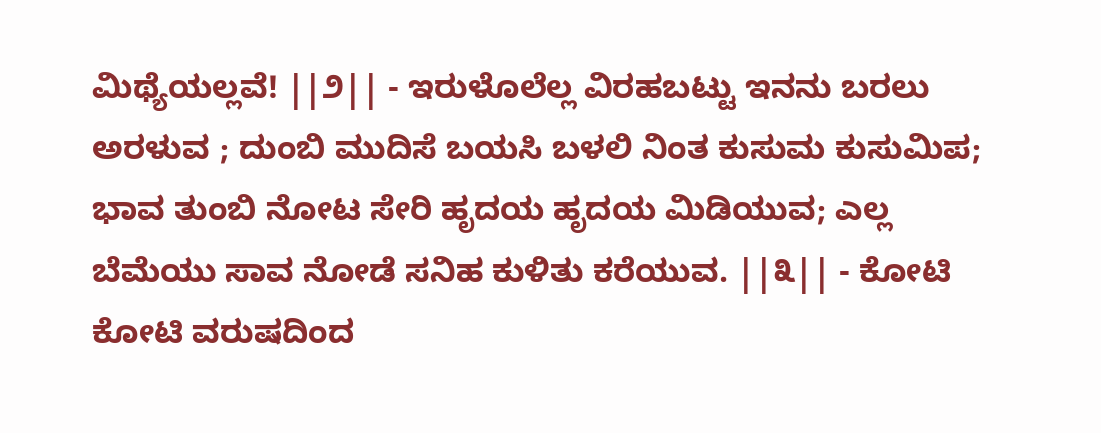ಮಿಥ್ಯೆಯಲ್ಲವೆ! ||೨|| - ಇರುಳೊಲೆಲ್ಲ ವಿರಹಬಟ್ಟು ಇನನು ಬರಲು ಅರಳುವ ; ದುಂಬಿ ಮುದಿಸೆ ಬಯಸಿ ಬಳಲಿ ನಿಂತ ಕುಸುಮ ಕುಸುಮಿಪ; ಭಾವ ತುಂಬಿ ನೋಟ ಸೇರಿ ಹೃದಯ ಹೃದಯ ಮಿಡಿಯುವ; ಎಲ್ಲ ಬೆಮೆಯು ಸಾವ ನೋಡೆ ಸನಿಹ ಕುಳಿತು ಕರೆಯುವ. ||೩|| - ಕೋಟಿ ಕೋಟಿ ವರುಷದಿಂದ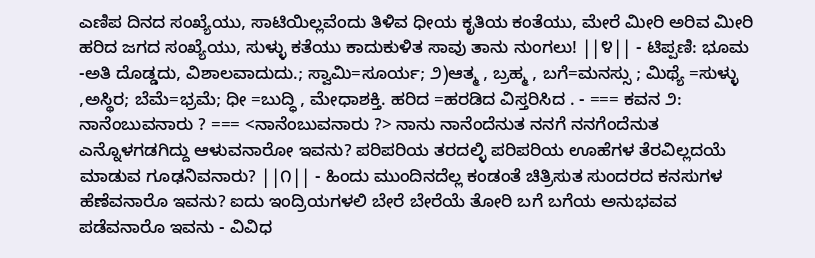ಎಣಿಪ ದಿನದ ಸಂಖ್ಯೆಯು, ಸಾಟಿಯಿಲ್ಲವೆಂದು ತಿಳಿವ ಧೀಯ ಕೃತಿಯ ಕಂತೆಯು, ಮೇರೆ ಮೀರಿ ಅರಿವ ಮೀರಿ ಹರಿದ ಜಗದ ಸಂಖ್ಯೆಯು, ಸುಳ್ಳು ಕತೆಯು ಕಾದುಕುಳಿತ ಸಾವು ತಾನು ನುಂಗಲು! ||೪|| - ಟಿಪ್ಪಣಿ: ಭೂಮ -ಅತಿ ದೊಡ್ಡದು, ವಿಶಾಲವಾದುದು.; ಸ್ವಾಮಿ=ಸೂರ್ಯ; ೨)ಆತ್ಮ , ಬ್ರಹ್ಮ , ಬಗೆ=ಮನಸ್ಸು ; ಮಿಥ್ಯೆ =ಸುಳ್ಳು ,ಅಸ್ಥಿರ; ಬೆಮೆ=ಭ್ರಮೆ; ಧೀ =ಬುದ್ಧಿ , ಮೇಧಾಶಕ್ತಿ. ಹರಿದ =ಹರಡಿದ ವಿಸ್ತರಿಸಿದ . - === ಕವನ ೨: ನಾನೆಂಬುವನಾರು ? === <ನಾನೆಂಬುವನಾರು ?> ನಾನು ನಾನೆಂದೆನುತ ನನಗೆ ನನಗೆಂದೆನುತ ಎನ್ನೊಳಗಡಗಿದ್ದು ಆಳುವನಾರೋ ಇವನು? ಪರಿಪರಿಯ ತರದಲ್ಳಿ ಪರಿಪರಿಯ ಊಹೆಗಳ ತೆರವಿಲ್ಲದಯೆ ಮಾಡುವ ಗೂಢನಿವನಾರು? ||೧|| - ಹಿಂದು ಮುಂದಿನದೆಲ್ಲ ಕಂಡಂತೆ ಚಿತ್ರಿಸುತ ಸುಂದರದ ಕನಸುಗಳ ಹೆಣೆವನಾರೊ ಇವನು? ಐದು ಇಂದ್ರಿಯಗಳಲಿ ಬೇರೆ ಬೇರೆಯೆ ತೋರಿ ಬಗೆ ಬಗೆಯ ಅನುಭವವ ಪಡೆವನಾರೊ ಇವನು - ವಿವಿಧ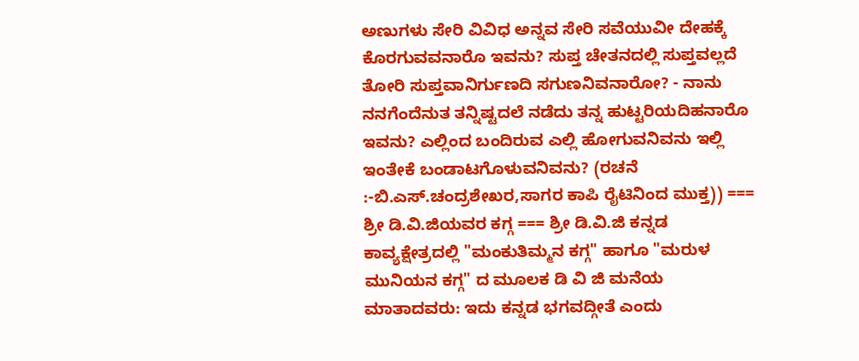ಅಣುಗಳು ಸೇರಿ ವಿವಿಧ ಅನ್ನವ ಸೇರಿ ಸವೆಯುವೀ ದೇಹಕ್ಕೆ ಕೊರಗುವವನಾರೊ ಇವನು? ಸುಪ್ತ ಚೇತನದಲ್ಲಿ ಸುಪ್ತವಲ್ಲದೆ ತೋರಿ ಸುಪ್ತವಾನಿರ್ಗುಣದಿ ಸಗುಣನಿವನಾರೋ? - ನಾನು ನನಗೆಂದೆನುತ ತನ್ನಿಷ್ಟದಲೆ ನಡೆದು ತನ್ನ ಹುಟ್ಟರಿಯದಿಹನಾರೊ ಇವನು? ಎಲ್ಲಿಂದ ಬಂದಿರುವ ಎಲ್ಲಿ ಹೋಗುವನಿವನು ಇಲ್ಲಿ ಇಂತೇಕೆ ಬಂಡಾಟಗೊಳುವನಿವನು? (ರಚನೆ :-ಬಿ.ಎಸ್.ಚಂದ್ರಶೇಖರ,ಸಾಗರ ಕಾಪಿ ರೈಟಿನಿಂದ ಮುಕ್ತ)) === ಶ್ರೀ ಡಿ.ವಿ.ಜಿಯವರ ಕಗ್ಗ === ಶ್ರೀ ಡಿ.ವಿ.ಜಿ ಕನ್ನಡ ಕಾವ್ಯಕ್ಷೇತ್ರದಲ್ಲಿ "ಮಂಕುತಿಮ್ಮನ ಕಗ್ಗ" ಹಾಗೂ "ಮರುಳ ಮುನಿಯನ ಕಗ್ಗ" ದ ಮೂಲಕ ಡಿ ವಿ ಜಿ ಮನೆಯ ಮಾತಾದವರು: ಇದು ಕನ್ನಡ ಭಗವದ್ಗೀತೆ ಎಂದು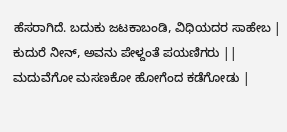ಹೆಸರಾಗಿದೆ. ಬದುಕು ಜಟಕಾಬಂಡಿ, ವಿಧಿಯದರ ಸಾಹೇಬ | ಕುದುರೆ ನೀನ್, ಅವನು ಪೇಳ್ದಂತೆ ಪಯಣಿಗರು || ಮದುವೆಗೋ ಮಸಣಕೋ ಹೋಗೆಂದ ಕಡೆಗೋಡು |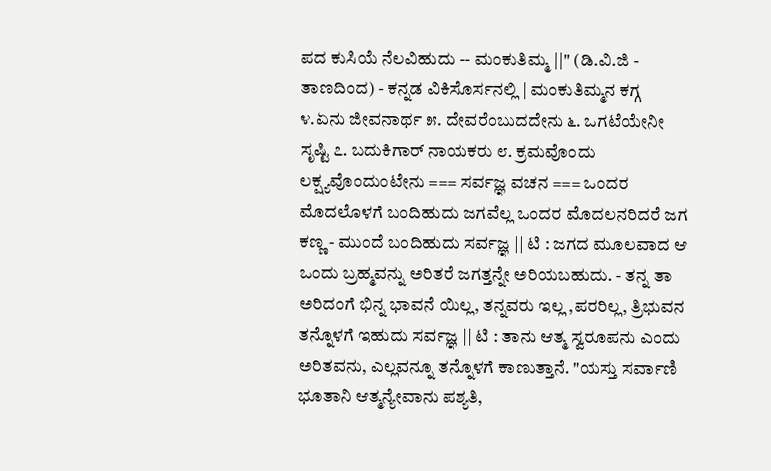ಪದ ಕುಸಿಯೆ ನೆಲವಿಹುದು -- ಮಂಕುತಿಮ್ಮ ||" (ಡಿ.ವಿ.ಜಿ - ತಾಣದಿಂದ) - ಕನ್ನಡ ವಿಕಿಸೊರ್ಸನಲ್ಲಿ | ಮಂಕುತಿಮ್ಮನ ಕಗ್ಗ ೪.ಏನು ಜೀವನಾರ್ಥ ೫. ದೇವರೆಂಬುದದೇನು ೬. ಒಗಟೆಯೇನೀ ಸೃಷ್ಟಿ ೭. ಬದುಕಿಗಾರ್ ನಾಯಕರು ೮. ಕ್ರಮವೊಂದು ಲಕ್ಷ್ಯವೊಂದುಂಟೇನು === ಸರ್ವಜ್ಞ ವಚನ === ಒಂದರ ಮೊದಲೊಳಗೆ ಬಂದಿಹುದು ಜಗವೆಲ್ಲ ಒಂದರ ಮೊದಲನರಿದರೆ ಜಗ ಕಣ್ಣ - ಮುಂದೆ ಬಂದಿಹುದು ಸರ್ವಜ್ಞ || ಟಿ : ಜಗದ ಮೂಲವಾದ ಆ ಒಂದು ಬ್ರಹ್ಮವನ್ನು ಅರಿತರೆ ಜಗತ್ತನ್ನೇ ಅರಿಯಬಹುದು. - ತನ್ನ ತಾ ಅರಿದಂಗೆ ಭಿನ್ನ ಭಾವನೆ ಯಿಲ್ಲ, ತನ್ನವರು ಇಲ್ಲ ,ಪರರಿಲ್ಲ, ತ್ರಿಭುವನ ತನ್ನೊಳಗೆ ಇಹುದು ಸರ್ವಜ್ಞ || ಟಿ : ತಾನು ಆತ್ಮ ಸ್ವರೂಪನು ಎಂದು ಅರಿತವನು, ಎಲ್ಲವನ್ನೂ ತನ್ನೊಳಗೆ ಕಾಣುತ್ತಾನೆ. "ಯಸ್ತು ಸರ್ವಾಣಿ ಭೂತಾನಿ ಆತ್ಮನ್ಯೇವಾನು ಪಶ್ಯತಿ,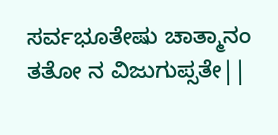ಸರ್ವಭೂತೇಷು ಚಾತ್ಮಾನಂ ತತೋ ನ ವಿಜುಗುಪ್ಸತೇ||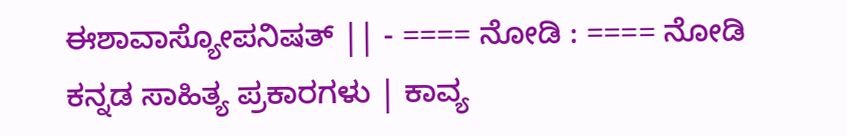ಈಶಾವಾಸ್ಯೋಪನಿಷತ್ || - ==== ನೋಡಿ : ==== ನೋಡಿ ಕನ್ನಡ ಸಾಹಿತ್ಯ ಪ್ರಕಾರಗಳು | ಕಾವ್ಯ